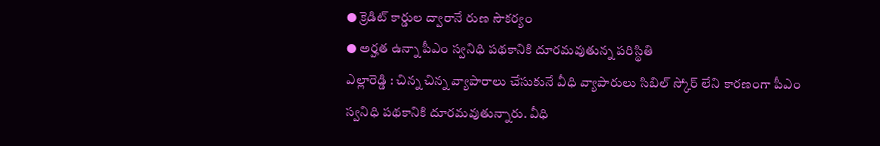● క్రెడిట్ కార్డుల ద్వారానే రుణ సౌకర్యం
● అర్హత ఉన్నా పీఎం స్వనిధి పథకానికి దూరమవుతున్న పరిస్థితి
ఎల్లారెడ్డి : చిన్న చిన్న వ్యాపారాలు చేసుకునే వీధి వ్యాపారులు సిబిల్ స్కోర్ లేని కారణంగా పీఎం స్వనిధి పథకానికి దూరమవుతున్నారు. వీధి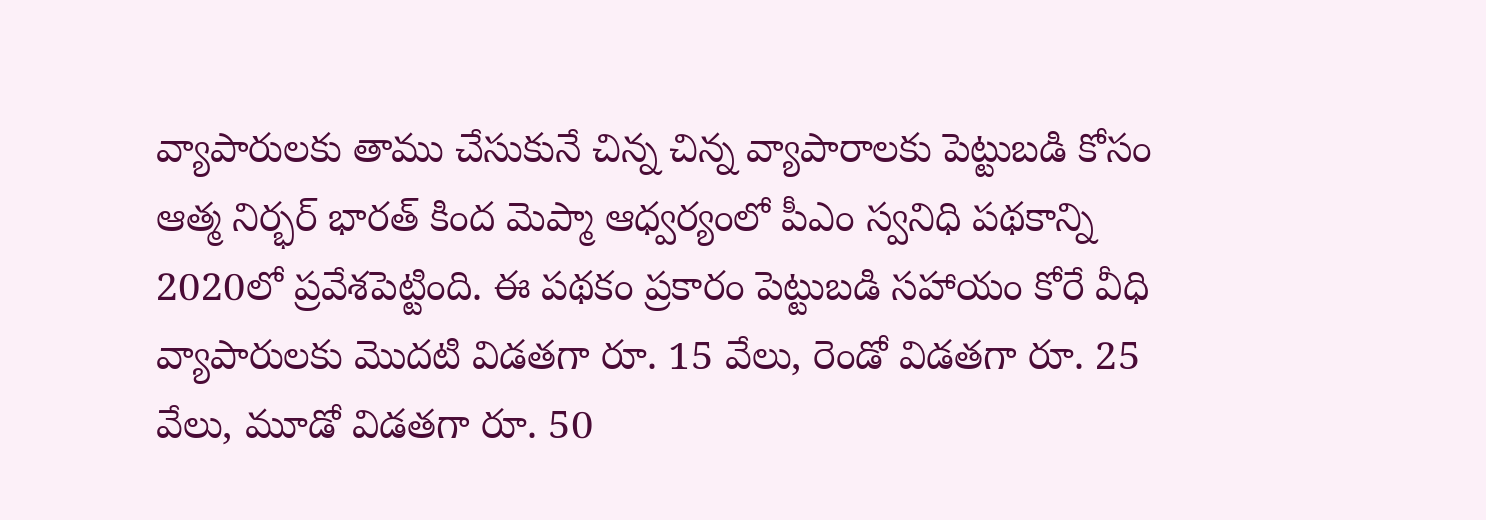వ్యాపారులకు తాము చేసుకునే చిన్న చిన్న వ్యాపారాలకు పెట్టుబడి కోసం ఆత్మ నిర్భర్ భారత్ కింద మెప్మా ఆధ్వర్యంలో పీఎం స్వనిధి పథకాన్ని 2020లో ప్రవేశపెట్టింది. ఈ పథకం ప్రకారం పెట్టుబడి సహాయం కోరే వీధి వ్యాపారులకు మొదటి విడతగా రూ. 15 వేలు, రెండో విడతగా రూ. 25 వేలు, మూడో విడతగా రూ. 50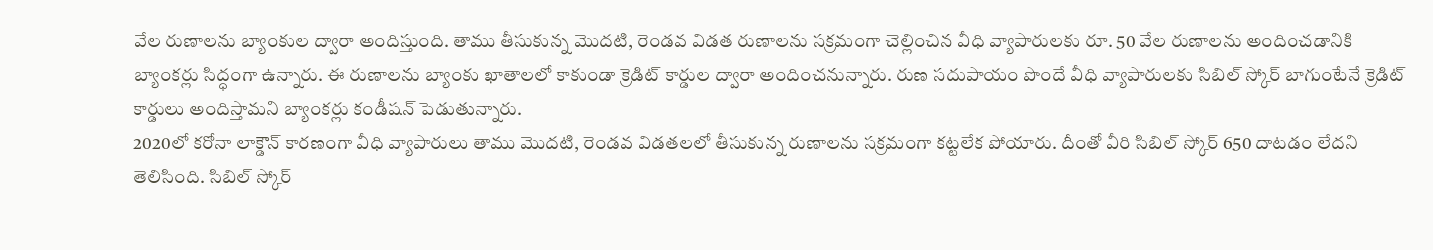వేల రుణాలను బ్యాంకుల ద్వారా అందిస్తుంది. తాము తీసుకున్న మొదటి, రెండవ విడత రుణాలను సక్రమంగా చెల్లించిన వీధి వ్యాపారులకు రూ. 50 వేల రుణాలను అందించడానికి బ్యాంకర్లు సిద్ధంగా ఉన్నారు. ఈ రుణాలను బ్యాంకు ఖాతాలలో కాకుండా క్రెడిట్ కార్డుల ద్వారా అందించనున్నారు. రుణ సదుపాయం పొందే వీధి వ్యాపారులకు సిబిల్ స్కోర్ బాగుంటేనే క్రెడిట్ కార్డులు అందిస్తామని బ్యాంకర్లు కండీషన్ పెడుతున్నారు.
2020లో కరోనా లాక్డౌన్ కారణంగా వీధి వ్యాపారులు తాము మొదటి, రెండవ విడతలలో తీసుకున్న రుణాలను సక్రమంగా కట్టలేక పోయారు. దీంతో వీరి సిబిల్ స్కోర్ 650 దాటడం లేదని తెలిసింది. సిబిల్ స్కోర్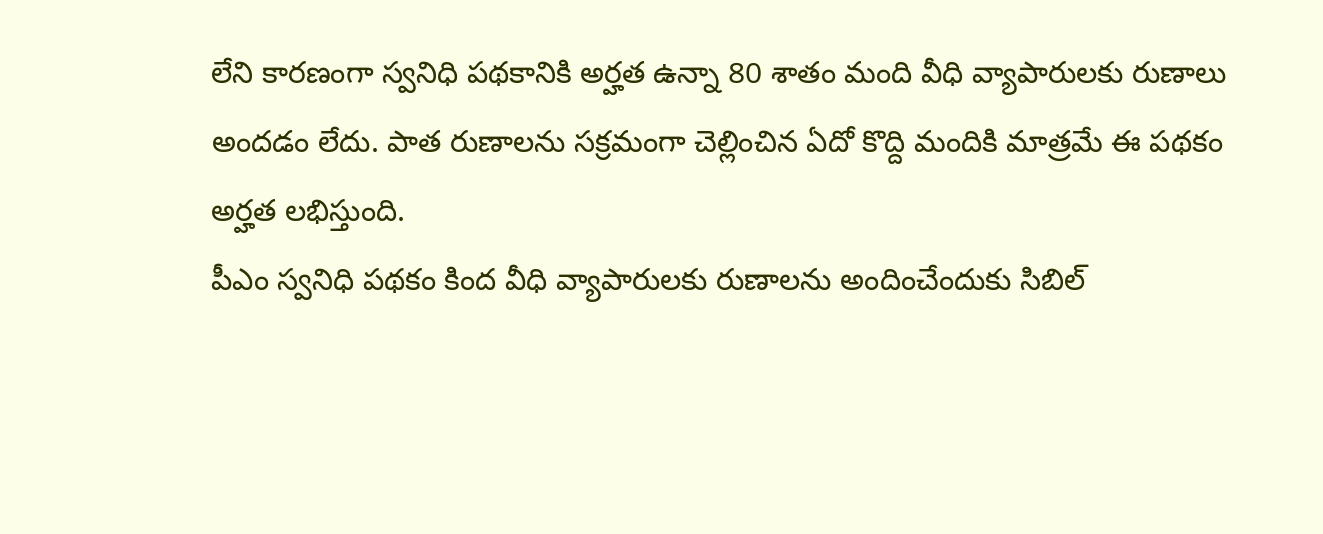లేని కారణంగా స్వనిధి పథకానికి అర్హత ఉన్నా 80 శాతం మంది వీధి వ్యాపారులకు రుణాలు అందడం లేదు. పాత రుణాలను సక్రమంగా చెల్లించిన ఏదో కొద్ది మందికి మాత్రమే ఈ పథకం అర్హత లభిస్తుంది.
పీఎం స్వనిధి పథకం కింద వీధి వ్యాపారులకు రుణాలను అందించేందుకు సిబిల్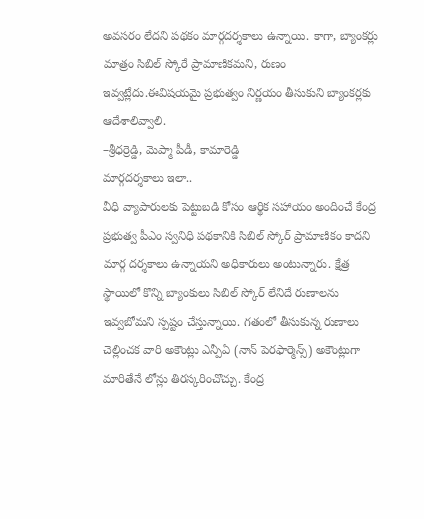అవసరం లేదని పథకం మార్గదర్శకాలు ఉన్నాయి. కాగా, బ్యాంకర్లు మాత్రం సిబిల్ స్కోరే ప్రామాణికమని, రుణం ఇవ్వట్లేదు.ఈవిషయమై ప్రభుత్వం నిర్ణయం తీసుకుని బ్యాంకర్లకు ఆదేశాలివ్వాలి.
–శ్రీధర్రెడ్డి, మెప్మా పీడీ, కామారెడ్డి
మార్గదర్శకాలు ఇలా..
వీధి వ్యాపారులకు పెట్టుబడి కోసం ఆర్థిక సహాయం అందించే కేంద్ర ప్రభుత్వ పీఎం స్వనిధి పథకానికి సిబిల్ స్కోర్ ప్రామాణికం కాదని మార్గ దర్శకాలు ఉన్నాయని అధికారులు అంటున్నారు. క్షేత్ర స్థాయిలో కొన్ని బ్యాంకులు సిబిల్ స్కోర్ లేనిదే రుణాలను ఇవ్వబోమని స్పష్టం చేస్తున్నాయి. గతంలో తీసుకున్న రుణాలు చెల్లించక వారి అకౌంట్లు ఎన్పీఏ (నాన్ పెరఫార్మెన్స్) అకౌంట్లుగా మారితేనే లోన్లు తిరస్కరించొచ్చు. కేంద్ర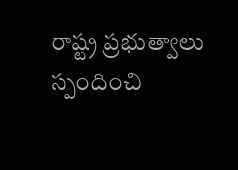రాష్ట్ర ప్రభుత్వాలు స్పందించి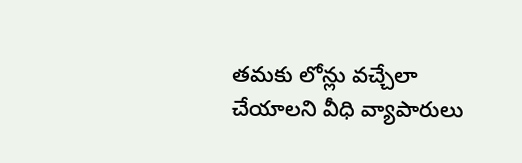తమకు లోన్లు వచ్చేలా చేయాలని వీధి వ్యాపారులు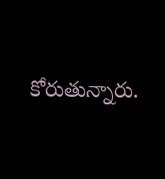కోరుతున్నారు.